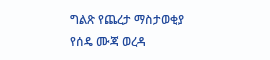ግልጽ የጨረታ ማስታወቂያ
የሰዴ ሙጃ ወረዳ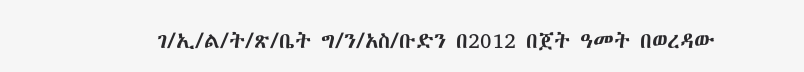ገ/ኢ/ል/ት/ጽ/ቤት ግ/ን/አስ/ቡድን በ2012 በጀት ዓመት በወረዳው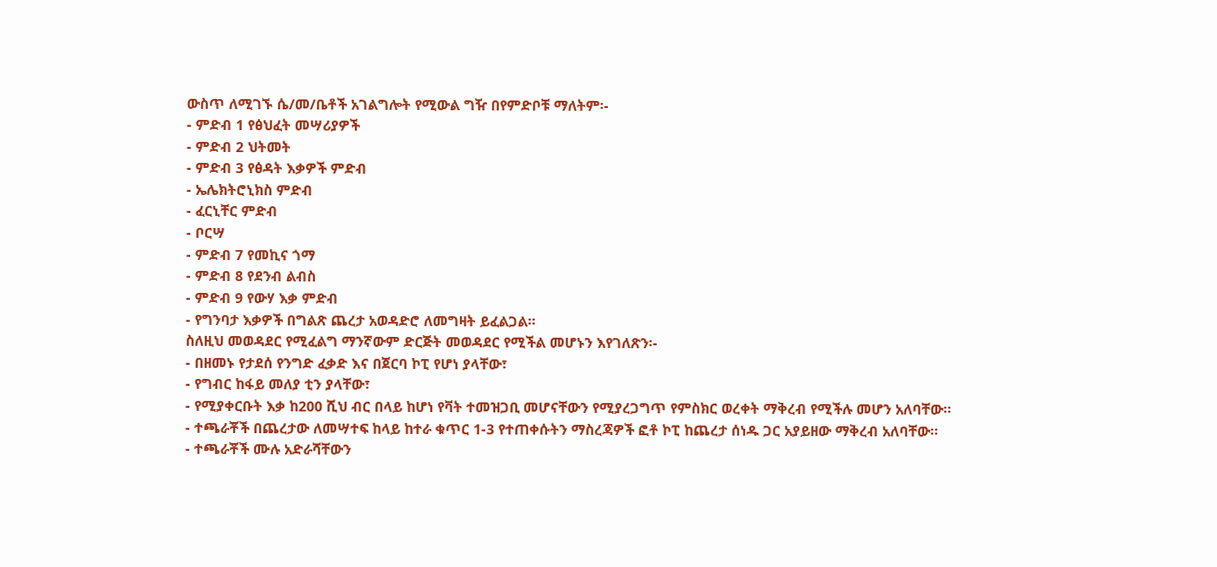ውስጥ ለሚገኙ ሴ/መ/ቤቶች አገልግሎት የሚውል ግዥ በየምድቦቹ ማለትም፡-
- ምድብ 1 የፅህፈት መሣሪያዎች
- ምድብ 2 ህትመት
- ምድብ 3 የፅዳት እቃዎች ምድብ
- ኤሌክትሮኒክስ ምድብ
- ፈርኒቸር ምድብ
- ቦርሣ
- ምድብ 7 የመኪና ጎማ
- ምድብ 8 የደንብ ልብስ
- ምድብ 9 የውሃ እቃ ምድብ
- የግንባታ እቃዎች በግልጽ ጨረታ አወዳድሮ ለመግዛት ይፈልጋል፡፡
ስለዚህ መወዳደር የሚፈልግ ማንኛውም ድርጅት መወዳደር የሚችል መሆኑን እየገለጽን፡-
- በዘመኑ የታደሰ የንግድ ፈቃድ እና በጀርባ ኮፒ የሆነ ያላቸው፣
- የግብር ከፋይ መለያ ቲን ያላቸው፣
- የሚያቀርቡት እቃ ከ200 ሺህ ብር በላይ ከሆነ የቫት ተመዝጋቢ መሆናቸውን የሚያረጋግጥ የምስክር ወረቀት ማቅረብ የሚችሉ መሆን አለባቸው፡፡
- ተጫራቾች በጨረታው ለመሣተፍ ከላይ ከተራ ቁጥር 1-3 የተጠቀሱትን ማስረጃዎች ፎቶ ኮፒ ከጨረታ ሰነዱ ጋር አያይዘው ማቅረብ አለባቸው፡፡
- ተጫራቾች ሙሉ አድራሻቸውን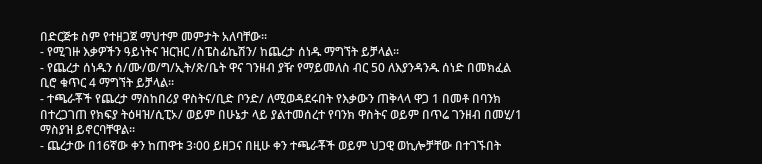በድርጅቱ ስም የተዘጋጀ ማህተም መምታት አለባቸው፡፡
- የሚገዙ እቃዎችን ዓይነትና ዝርዝር /ስፔስፊኬሽን/ ከጨረታ ሰነዱ ማግኘት ይቻላል፡፡
- የጨረታ ሰነዱን ሰ/ሙ/ወ/ግ/ኢት/ጽ/ቤት ዋና ገንዘብ ያዥ የማይመለስ ብር 50 ለእያንዳንዱ ሰነድ በመክፈል ቢሮ ቁጥር 4 ማግኘት ይቻላል፡፡
- ተጫራቾች የጨረታ ማስከበሪያ ዋስትና/ቢድ ቦንድ/ ለሚወዳደሩበት የእቃውን ጠቅላላ ዋጋ 1 በመቶ በባንክ በተረጋገጠ የክፍያ ትዕዛዝ/ሲፒኦ/ ወይም በሁኔታ ላይ ያልተመሰረተ የባንክ ዋስትና ወይም በጥሬ ገንዘብ በመሂ/1 ማስያዝ ይኖርባቸዋል፡፡
- ጨረታው በ16ኛው ቀን ከጠዋቱ 3፡00 ይዘጋና በዚሁ ቀን ተጫራቾች ወይም ህጋዊ ወኪሎቻቸው በተገኙበት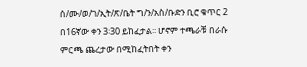ሰ/ሙ/ወ/ገ/ኢት/ጽ/ቤት ግ/ን/አስ/ቡድን ቢሮ ቁጥር 2 በ16ኛው ቀን 3፡30 ይከፈታል፡፡ ሆኖም ተጫራቹ በራሱ ምርጫ ጨረታው በሚከፈትበት ቀን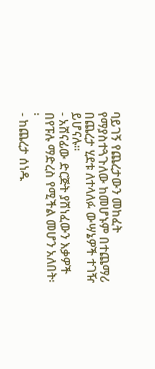ባይገኝ የጨረታውን መከፈት የማያስተጓጉለው ከመሆኑም በተጨማሪ በጨረታ ሂደቱ ለተላለፉ ውሣኔዎች ተገዥ ይሆናሉ፡፡
- አሸናፊው ድርጅት ያሸነፈውን እቃዎች በየፑሉ ማድረስ የሚችል መሆን አለበት፡፡
- ከጨረታ ሰነዱ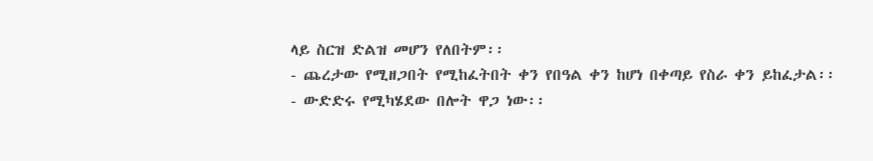ላይ ስርዝ ድልዝ መሆን የለበትም፡፡
- ጨረታው የሚዘጋበት የሚከፈትበት ቀን የበዓል ቀን ከሆነ በቀጣይ የስራ ቀን ይከፈታል፡፡
- ውድድሩ የሚካሄደው በሎት ዋጋ ነው፡፡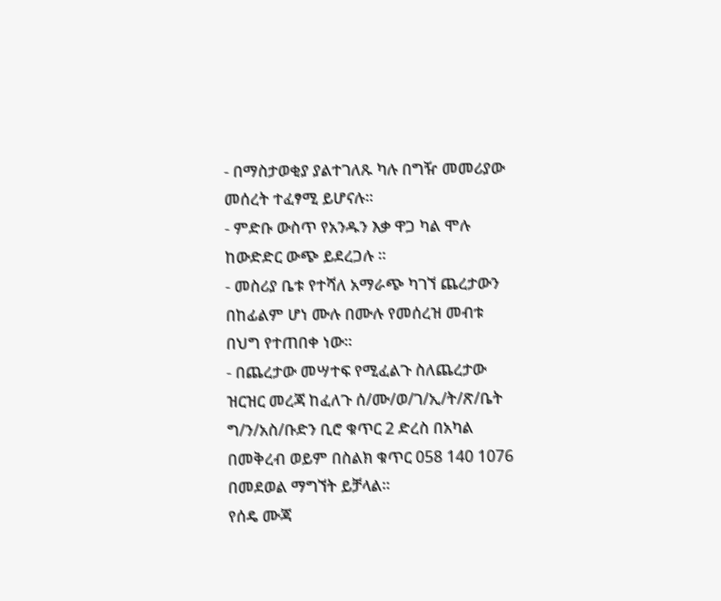- በማስታወቂያ ያልተገለጹ ካሉ በግዥ መመሪያው መሰረት ተፈፃሚ ይሆናሉ፡፡
- ምድቡ ውስጥ የአንዱን እቃ ዋጋ ካል ሞሉ ከውድድር ውጭ ይደረጋሉ ፡፡
- መስሪያ ቤቱ የተሻለ አማራጭ ካገኘ ጨረታውን በከፊልም ሆነ ሙሉ በሙሉ የመሰረዝ መብቱ በህግ የተጠበቀ ነው፡፡
- በጨረታው መሣተፍ የሚፈልጉ ስለጨረታው ዝርዝር መረጃ ከፈለጉ ሰ/ሙ/ወ/ገ/ኢ/ት/ጽ/ቤት ግ/ን/አስ/ቡድን ቢሮ ቁጥር 2 ድረስ በአካል በመቅረብ ወይም በስልክ ቁጥር 058 140 1076 በመደወል ማግኘት ይቻላል፡፡
የሰዴ ሙጃ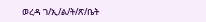ወረዳ ገ/ኢ/ል/ት/ጽ/ቤት